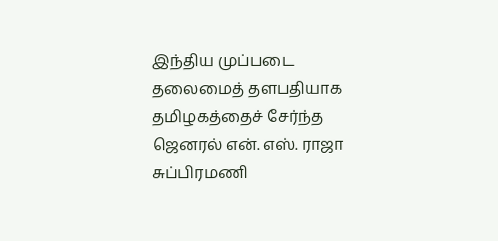இந்திய முப்படை தலைமைத் தளபதியாக தமிழகத்தைச் சேர்ந்த ஜெனரல் என். எஸ். ராஜா சுப்பிரமணி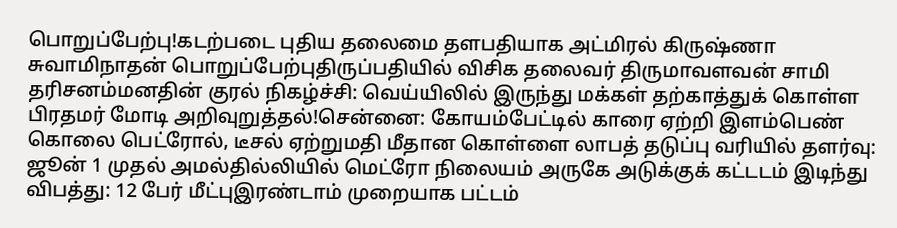பொறுப்பேற்பு!கடற்படை புதிய தலைமை தளபதியாக அட்மிரல் கிருஷ்ணா சுவாமிநாதன் பொறுப்பேற்புதிருப்பதியில் விசிக தலைவர் திருமாவளவன் சாமி தரிசனம்மனதின் குரல் நிகழ்ச்சி: வெய்யிலில் இருந்து மக்கள் தற்காத்துக் கொள்ள பிரதமர் மோடி அறிவுறுத்தல்!சென்னை: கோயம்பேட்டில் காரை ஏற்றி இளம்பெண் கொலை பெட்ரோல், டீசல் ஏற்றுமதி மீதான கொள்ளை லாபத் தடுப்பு வரியில் தளர்வு: ஜூன் 1 முதல் அமல்தில்லியில் மெட்ரோ நிலையம் அருகே அடுக்குக் கட்டடம் இடிந்து விபத்து: 12 பேர் மீட்புஇரண்டாம் முறையாக பட்டம்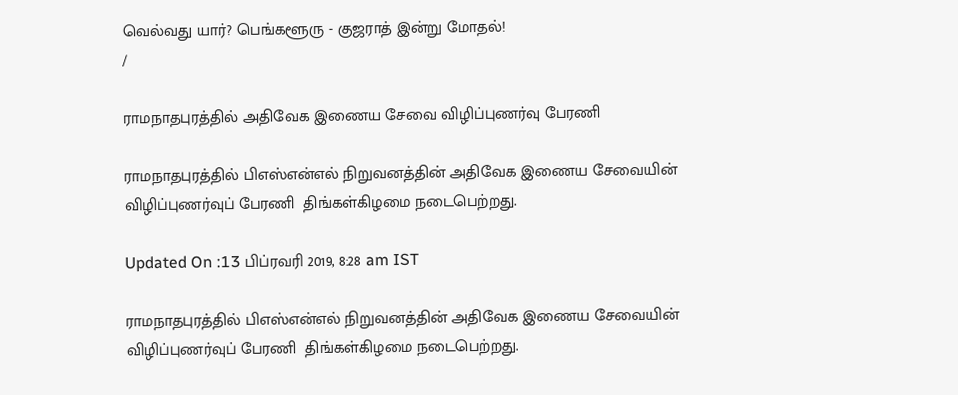வெல்வது யார்? பெங்களூரு - குஜராத் இன்று மோதல்!
/

ராமநாதபுரத்தில் அதிவேக இணைய சேவை விழிப்புணர்வு பேரணி

ராமநாதபுரத்தில் பிஎஸ்என்எல் நிறுவனத்தின் அதிவேக இணைய சேவையின் விழிப்புணர்வுப் பேரணி  திங்கள்கிழமை நடைபெற்றது.

Updated On :13 பிப்ரவரி 2019, 8:28 am IST

ராமநாதபுரத்தில் பிஎஸ்என்எல் நிறுவனத்தின் அதிவேக இணைய சேவையின் விழிப்புணர்வுப் பேரணி  திங்கள்கிழமை நடைபெற்றது.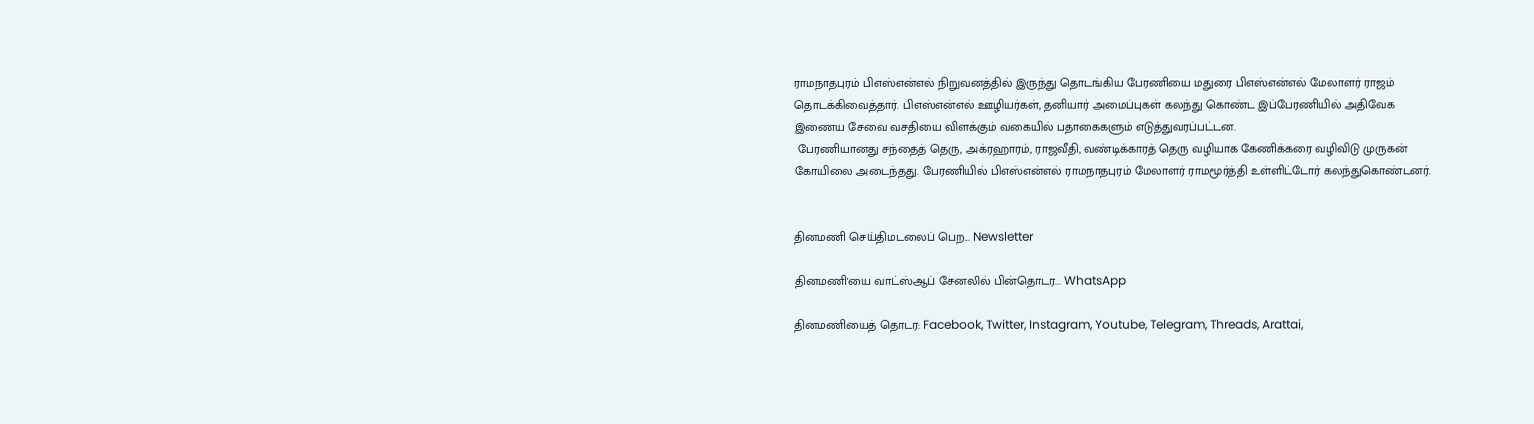ராமநாதபுரம் பிஎஸ்என்எல் நிறுவனத்தில் இருந்து தொடங்கிய பேரணியை மதுரை பிஎஸ்என்எல் மேலாளர் ராஜம் தொடக்கிவைத்தார். பிஎஸ்என்எல் ஊழியர்கள், தனியார் அமைப்புகள் கலந்து கொண்ட இப்பேரணியில் அதிவேக இணைய சேவை வசதியை விளக்கும் வகையில் பதாகைகளும் எடுத்துவரப்பட்டன.
 பேரணியானது சந்தைத் தெரு, அக்ரஹாரம், ராஜவீதி, வண்டிக்காரத் தெரு வழியாக கேணிக்கரை வழிவிடு முருகன் கோயிலை அடைந்தது. பேரணியில் பிஎஸ்என்எல் ராமநாதபுரம் மேலாளர் ராமமூர்த்தி உள்ளிட்டோர் கலந்துகொண்டனர்.


தினமணி செய்திமடலைப் பெற... Newsletter

தினமணி'யை வாட்ஸ்ஆப் சேனலில் பின்தொடர... WhatsApp

தினமணியைத் தொடர: Facebook, Twitter, Instagram, Youtube, Telegram, Threads, Arattai,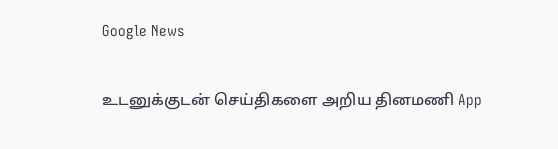Google News

உடனுக்குடன் செய்திகளை அறிய தினமணி App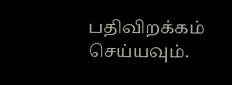பதிவிறக்கம் செய்யவும்.